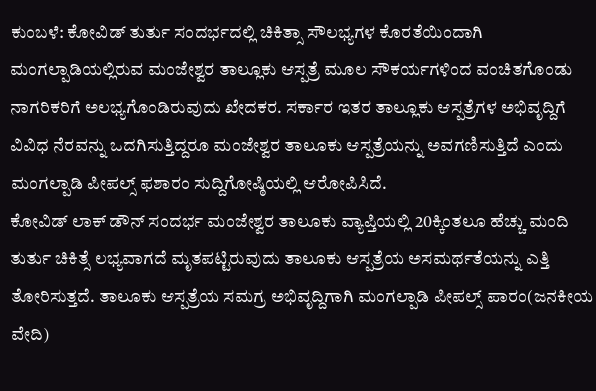ಕುಂಬಳೆ: ಕೋವಿಡ್ ತುರ್ತು ಸಂದರ್ಭದಲ್ಲಿ ಚಿಕಿತ್ಸಾ ಸೌಲಭ್ಯಗಳ ಕೊರತೆಯಿಂದಾಗಿ ಮಂಗಲ್ಪಾಡಿಯಲ್ಲಿರುವ ಮಂಜೇಶ್ವರ ತಾಲ್ಲೂಕು ಆಸ್ಪತ್ರೆ ಮೂಲ ಸೌಕರ್ಯಗಳಿಂದ ವಂಚಿತಗೊಂಡು ನಾಗರಿಕರಿಗೆ ಅಲಭ್ಯಗೊಂಡಿರುವುದು ಖೇದಕರ. ಸರ್ಕಾರ ಇತರ ತಾಲ್ಲೂಕು ಆಸ್ಪತ್ರೆಗಳ ಅಭಿವೃದ್ದಿಗೆ ವಿವಿಧ ನೆರವನ್ನು ಒದಗಿಸುತ್ತಿದ್ದರೂ ಮಂಜೇಶ್ವರ ತಾಲೂಕು ಆಸ್ಪತ್ರೆಯನ್ನು ಅವಗಣಿಸುತ್ತಿದೆ ಎಂದು ಮಂಗಲ್ಪಾಡಿ ಪೀಪಲ್ಸ್ ಫಶಾರಂ ಸುದ್ದಿಗೋಷ್ಠಿಯಲ್ಲಿ ಆರೋಪಿಸಿದೆ.
ಕೋವಿಡ್ ಲಾಕ್ ಡೌನ್ ಸಂದರ್ಭ ಮಂಜೇಶ್ವರ ತಾಲೂಕು ವ್ಯಾಪ್ತಿಯಲ್ಲಿ 20ಕ್ಕಿಂತಲೂ ಹೆಚ್ಚು ಮಂದಿ ತುರ್ತು ಚಿಕಿತ್ಸೆ ಲಭ್ಯವಾಗದೆ ಮೃತಪಟ್ಟಿರುವುದು ತಾಲೂಕು ಆಸ್ಪತ್ರೆಯ ಅಸಮರ್ಥತೆಯನ್ನು ಎತ್ತಿ ತೋರಿಸುತ್ತದೆ. ತಾಲೂಕು ಆಸ್ಪತ್ರೆಯ ಸಮಗ್ರ ಅಭಿವೃದ್ದಿಗಾಗಿ ಮಂಗಲ್ಪಾಡಿ ಪೀಪಲ್ಸ್ ಪಾರಂ(ಜನಕೀಯ ವೇದಿ)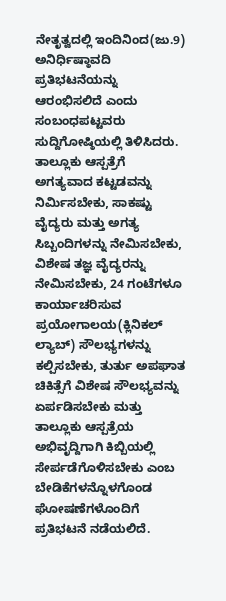ನೇತೃತ್ವದಲ್ಲಿ ಇಂದಿನಿಂದ(ಜು.9) ಅನಿರ್ಧಿಷ್ಠಾವದಿ ಪ್ರತಿಭಟನೆಯನ್ನು ಆರಂಭಿಸಲಿದೆ ಎಂದು ಸಂಬಂಧಪಟ್ಟವರು ಸುದ್ದಿಗೋಷ್ಠಿಯಲ್ಲಿ ತಿಳಿಸಿದರು.
ತಾಲ್ಲೂಕು ಆಸ್ಪತ್ರೆಗೆ ಅಗತ್ಯವಾದ ಕಟ್ಟಡವನ್ನು ನಿರ್ಮಿಸಬೇಕು, ಸಾಕಷ್ಟು ವೈದ್ಯರು ಮತ್ತು ಅಗತ್ಯ ಸಿಬ್ಬಂದಿಗಳನ್ನು ನೇಮಿಸಬೇಕು, ವಿಶೇಷ ತಜ್ಞ ವೈದ್ಯರನ್ನು ನೇಮಿಸಬೇಕು, 24 ಗಂಟೆಗಳೂ ಕಾರ್ಯಾಚರಿಸುವ ಪ್ರಯೋಗಾಲಯ(ಕ್ಲಿನಿಕಲ್ ಲ್ಯಾಬ್) ಸೌಲಭ್ಯಗಳನ್ನು ಕಲ್ಪಿಸಬೇಕು, ತುರ್ತು ಅಪಘಾತ ಚಿಕಿತ್ಸೆಗೆ ವಿಶೇಷ ಸೌಲಭ್ಯವನ್ನು ಏರ್ಪಡಿಸಬೇಕು ಮತ್ತು ತಾಲ್ಲೂಕು ಆಸ್ಪತ್ರೆಯ ಅಭಿವೃದ್ದಿಗಾಗಿ ಕಿಬ್ಬಿಯಲ್ಲಿ ಸೇರ್ಪಡೆಗೊಳಿಸಬೇಕು ಎಂಬ ಬೇಡಿಕೆಗಳನ್ನೊಳಗೊಂಡ ಘೋಷಣೆಗಳೊಂದಿಗೆ ಪ್ರತಿಭಟನೆ ನಡೆಯಲಿದೆ.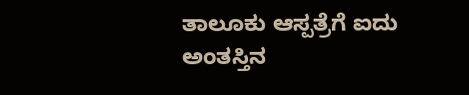ತಾಲೂಕು ಆಸ್ಪತ್ರೆಗೆ ಐದು ಅಂತಸ್ತಿನ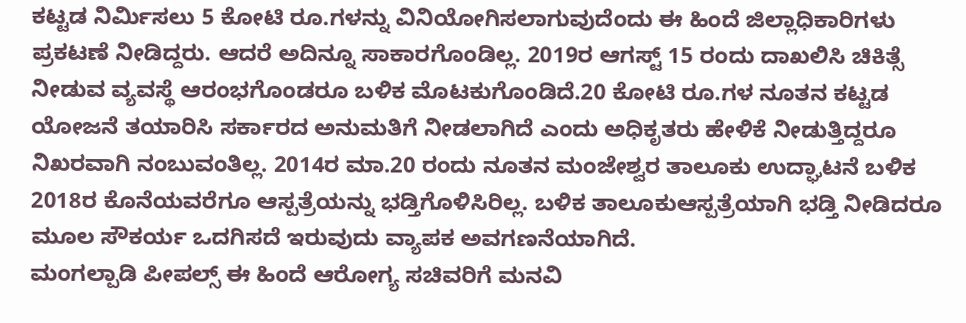ಕಟ್ಟಡ ನಿರ್ಮಿಸಲು 5 ಕೋಟಿ ರೂ.ಗಳನ್ನು ವಿನಿಯೋಗಿಸಲಾಗುವುದೆಂದು ಈ ಹಿಂದೆ ಜಿಲ್ಲಾಧಿಕಾರಿಗಳು ಪ್ರಕಟಣೆ ನೀಡಿದ್ದರು. ಆದರೆ ಅದಿನ್ನೂ ಸಾಕಾರಗೊಂಡಿಲ್ಲ. 2019ರ ಆಗಸ್ಟ್ 15 ರಂದು ದಾಖಲಿಸಿ ಚಿಕಿತ್ಸೆ ನೀಡುವ ವ್ಯವಸ್ಥೆ ಆರಂಭಗೊಂಡರೂ ಬಳಿಕ ಮೊಟಕುಗೊಂಡಿದೆ.20 ಕೋಟಿ ರೂ.ಗಳ ನೂತನ ಕಟ್ಟಡ ಯೋಜನೆ ತಯಾರಿಸಿ ಸರ್ಕಾರದ ಅನುಮತಿಗೆ ನೀಡಲಾಗಿದೆ ಎಂದು ಅಧಿಕೃತರು ಹೇಳಿಕೆ ನೀಡುತ್ತಿದ್ದರೂ ನಿಖರವಾಗಿ ನಂಬುವಂತಿಲ್ಲ. 2014ರ ಮಾ.20 ರಂದು ನೂತನ ಮಂಜೇಶ್ವರ ತಾಲೂಕು ಉದ್ಘಾಟನೆ ಬಳಿಕ 2018ರ ಕೊನೆಯವರೆಗೂ ಆಸ್ಪತ್ರೆಯನ್ನು ಭಡ್ತಿಗೊಳಿಸಿರಿಲ್ಲ. ಬಳಿಕ ತಾಲೂಕುಆಸ್ಪತ್ರೆಯಾಗಿ ಭಡ್ತಿ ನೀಡಿದರೂ ಮೂಲ ಸೌಕರ್ಯ ಒದಗಿಸದೆ ಇರುವುದು ವ್ಯಾಪಕ ಅವಗಣನೆಯಾಗಿದೆ.
ಮಂಗಲ್ಪಾಡಿ ಪೀಪಲ್ಸ್ ಈ ಹಿಂದೆ ಆರೋಗ್ಯ ಸಚಿವರಿಗೆ ಮನವಿ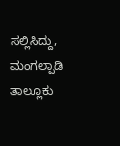ಸಲ್ಲಿಸಿದ್ದು, ಮಂಗಲ್ಪಾಡಿ ತಾಲ್ಲೂಕು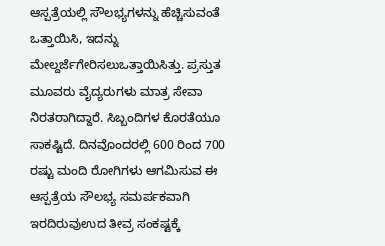ಆಸ್ಪತ್ರೆಯಲ್ಲಿ ಸೌಲಭ್ಯಗಳನ್ನು ಹೆಚ್ಚಿಸುವಂತೆ ಒತ್ತಾಯಿಸಿ, ಇದನ್ನು ಮೇಲ್ದರ್ಜೆಗೇರಿಸಲುಒತ್ತಾಯಿಸಿತ್ತು. ಪ್ರಸ್ತುತ ಮೂವರು ವೈದ್ಯರುಗಳು ಮಾತ್ರ ಸೇವಾ ನಿರತರಾಗಿದ್ದಾರೆ. ಸಿಬ್ಬಂದಿಗಳ ಕೊರತೆಯೂ ಸಾಕಷ್ಟಿದೆ. ದಿನವೊಂದರಲ್ಲಿ 600 ರಿಂದ 700 ರಷ್ಟು ಮಂದಿ ರೋಗಿಗಳು ಆಗಮಿಸುವ ಈ ಆಸ್ಪತ್ರೆಯ ಸೌಲಭ್ಯ ಸಮರ್ಪಕವಾಗಿ ಇರದಿರುವುಉದ ತೀವ್ರ ಸಂಕಷ್ಟಕ್ಕೆ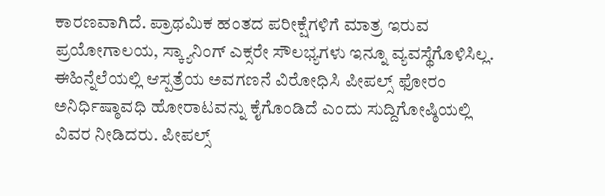ಕಾರಣವಾಗಿದೆ. ಪ್ರಾಥಮಿಕ ಹಂತದ ಪರೀಕ್ಷೆಗಳಿಗೆ ಮಾತ್ರ ಇರುವ ಪ್ರಯೋಗಾಲಯ, ಸ್ಕ್ಯಾನಿಂಗ್ ಎಕ್ಸರೇ ಸೌಲಭ್ಯಗಳು ಇನ್ನೂ ವ್ಯವಸ್ಥೆಗೊಳಿಸಿಲ್ಲ. ಈಹಿನ್ನೆಲೆಯಲ್ಲಿ ಆಸ್ಪತ್ರೆಯ ಅವಗಣನೆ ವಿರೋಧಿಸಿ ಪೀಪಲ್ಸ್ ಫೋರಂ ಅನಿರ್ಧಿಷ್ಠಾವಧಿ ಹೋರಾಟವನ್ನು ಕೈಗೊಂಡಿದೆ ಎಂದು ಸುದ್ದಿಗೋಷ್ಠಿಯಲ್ಲಿ ವಿವರ ನೀಡಿದರು. ಪೀಪಲ್ಸ್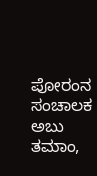ಪೋರಂನ ಸಂಚಾಲಕ ಅಬು ತಮಾಂ,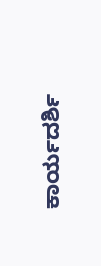ಕಾರ್ಯದರ್ಶಿ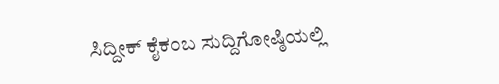ಸಿದ್ದೀಕ್ ಕೈಕಂಬ ಸುದ್ದಿಗೋಷ್ಠಿಯಲ್ಲಿ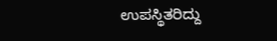ಉಪಸ್ಥಿತರಿದ್ದು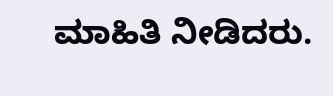ಮಾಹಿತಿ ನೀಡಿದರು.